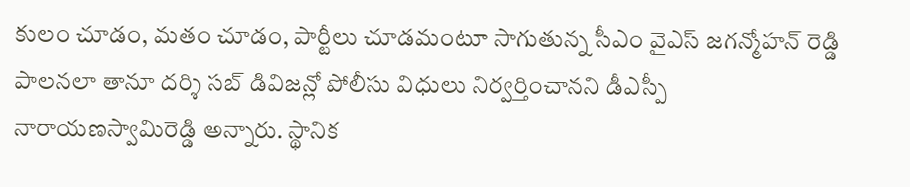కులం చూడం, మతం చూడం, పార్టీలు చూడమంటూ సాగుతున్న సీఎం వైఎస్ జగన్మోహన్ రెడ్డి పాలనలా తానూ దర్శి సబ్ డివిజన్లో పోలీసు విధులు నిర్వర్తించానని డీఎస్పీ నారాయణస్వామిరెడ్డి అన్నారు. స్థానిక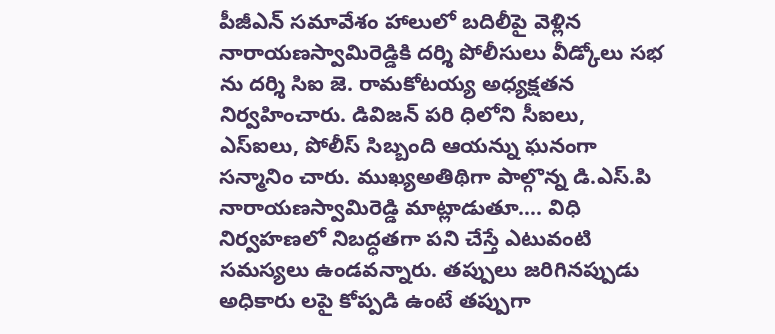పీజీఎన్ సమావేశం హాలులో బదిలీపై వెళ్లిన నారాయణస్వామిరెడ్డికి దర్శి పోలీసులు వీడ్కోలు సభ ను దర్శి సిఐ జె. రామకోటయ్య అధ్యక్షతన నిర్వహించారు. డివిజన్ పరి ధిలోని సీఐలు, ఎస్ఐలు, పోలీస్ సిబ్బంది ఆయన్ను ఘనంగా సన్మానిం చారు. ముఖ్యఅతిథిగా పాల్గొన్న డి.ఎస్.పి నారాయణస్వామిరెడ్డి మాట్లాడుతూ…. విధి నిర్వహణలో నిబద్ధతగా పని చేస్తే ఎటువంటి సమస్యలు ఉండవన్నారు. తప్పులు జరిగినప్పుడు అధికారు లపై కోప్పడి ఉంటే తప్పుగా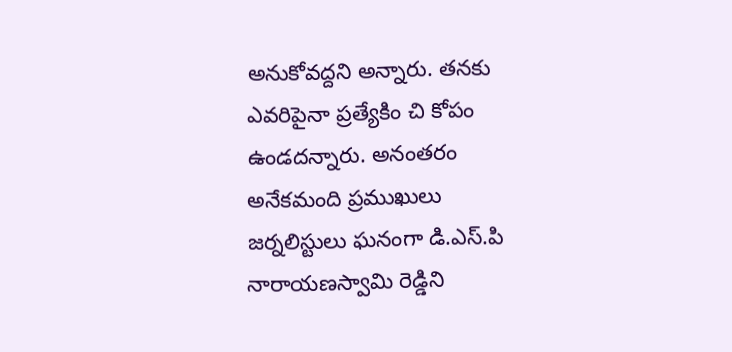అనుకోవద్దని అన్నారు. తనకు ఎవరిపైనా ప్రత్యేకిం చి కోపం ఉండదన్నారు. అనంతరం అనేకమంది ప్రముఖులు జర్నలిస్టులు ఘనంగా డి.ఎస్.పి నారాయణస్వామి రెడ్డిని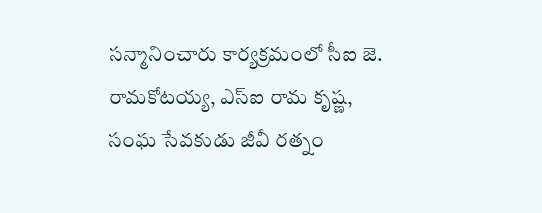సన్మానించారు కార్యక్రమంలో సీఐ జె. రామకోటయ్య, ఎస్ఐ రామ కృష్ణ, సంఘ సేవకుడు జీవీ రత్నం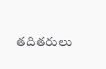తదితరులు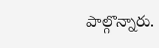పాల్గొన్నారు.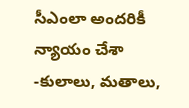సీఎంలా అందరికీ న్యాయం చేశా -కులాలు, మతాలు,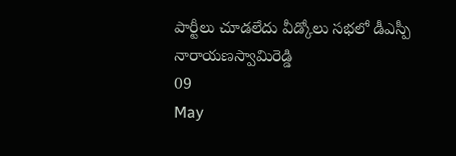పార్టీలు చూడలేదు వీడ్కోలు సభలో డీఎస్పీ నారాయణస్వామిరెడ్డి
09
May